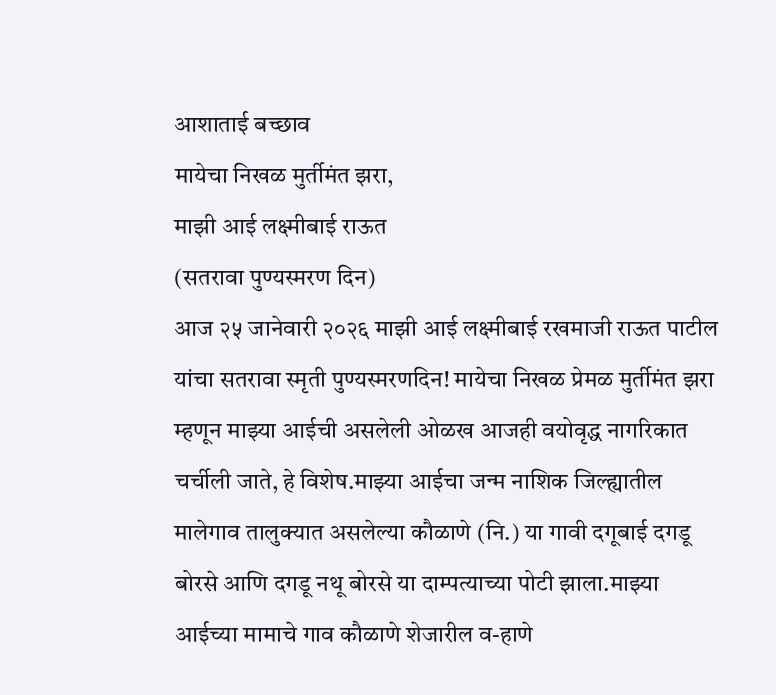आशाताई बच्छाव
मायेचा निखळ मुर्तीमंत झरा,
माझी आई लक्ष्मीबाई राऊत
(सतरावा पुण्यस्मरण दिन)
आज २५ जानेवारी २०२६ माझी आई लक्ष्मीबाई रखमाजी राऊत पाटील यांचा सतरावा स्मृती पुण्यस्मरणदिन! मायेचा निखळ प्रेमळ मुर्तीमंत झरा म्हणून माझ्या आईची असलेली ओळख आजही वयोवृद्ध नागरिकात चर्चीली जाते, हे विशेष.माझ्या आईचा जन्म नाशिक जिल्ह्यातील मालेगाव तालुक्यात असलेल्या कौळाणे (नि.) या गावी दगूबाई दगडू बोरसे आणि दगडू नथू बोरसे या दाम्पत्याच्या पोटी झाला.माझ्या आईच्या मामाचे गाव कौळाणे शेजारील व-हाणे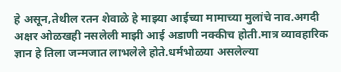हे असून,तेथील रतन शेवाळे हे माझ्या आईच्या मामाच्या मुलांचे नाव.अगदी अक्षर ओळखही नसलेली माझी आई अडाणी नक्कीच होती.मात्र व्यावहारिक ज्ञान हे तिला जन्मजात लाभलेले होते.धर्मभोळया असलेल्या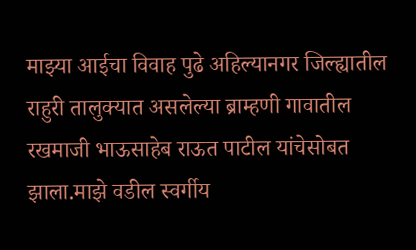माझ्या आईचा विवाह पुढे अहिल्यानगर जिल्ह्यातील राहुरी तालुक्यात असलेल्या ब्राम्हणी गावातील रखमाजी भाऊसाहेब राऊत पाटील यांचेसोबत झाला.माझे वडील स्वर्गीय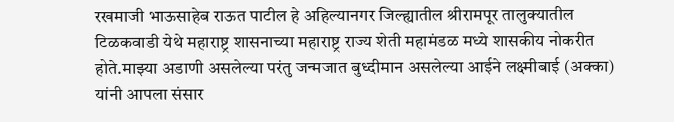रखमाजी भाऊसाहेब राऊत पाटील हे अहिल्यानगर जिल्ह्यातील श्रीरामपूर तालुक्यातील टिळकवाडी येथे महाराष्ट्र शासनाच्या महाराष्ट्र राज्य शेती महामंडळ मध्ये शासकीय नोकरीत होते.माझ्या अडाणी असलेल्या परंतु जन्मजात बुध्दीमान असलेल्या आईने लक्ष्मीबाई (अक्का) यांनी आपला संसार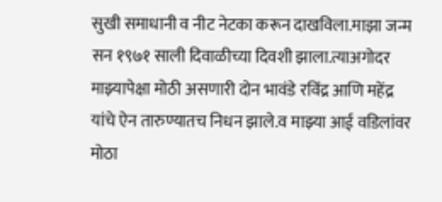सुखी समाधानी व नीट नेटका करून दाखविला.माझा जन्म सन १९७१ साली दिवाळीच्या दिवशी झाला.त्याअगोदर माझ्यापेक्षा मोठी असणारी दोन भावंडे रविंद्र आणि महेंद्र यांचे ऐन तारुण्यातच निधन झाले.व माझ्या आई वडिलांवर मोठा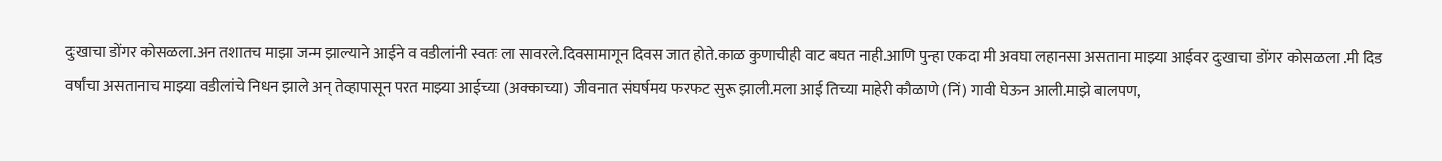दुःखाचा डोंगर कोसळला.अन तशातच माझा जन्म झाल्याने आईने व वडीलांनी स्वतः ला सावरले.दिवसामागून दिवस जात होते.काळ कुणाचीही वाट बघत नाही.आणि पुन्हा एकदा मी अवघा लहानसा असताना माझ्या आईवर दुःखाचा डोंगर कोसळला .मी दिड वर्षांचा असतानाच माझ्या वडीलांचे निधन झाले अन् तेव्हापासून परत माझ्या आईच्या (अक्काच्या) जीवनात संघर्षमय फरफट सुरू झाली.मला आई तिच्या माहेरी कौळाणे (निं) गावी घेऊन आली.माझे बालपण,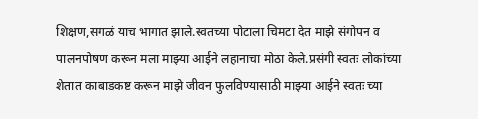शिक्षण,सगळं याच भागात झाले.स्वतच्या पोटाला चिमटा देत माझे संगोपन व पालनपोषण करून मला माझ्या आईने लहानाचा मोठा केले.प्रसंगी स्वतः लोकांच्या शेतात काबाडकष्ट करून माझे जीवन फुलविण्यासाठी माझ्या आईने स्वतः च्या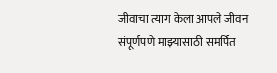जीवाचा त्याग केला आपले जीवन संपूर्णपणे माझ्यासाठी समर्पित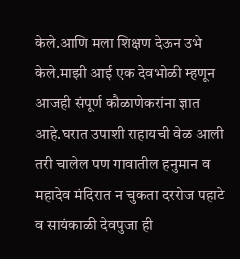केले.आणि मला शिक्षण देऊन उभे केले.माझी आई एक देवभोळी म्हणून आजही संपूर्ण कौळाणेकरांना ज्ञात आहे.घरात उपाशी राहायची वेळ आली तरी चालेल पण गावातील हनुमान व महादेव मंदिरात न चुकता दररोज पहाटे व सायंकाळी देवपुजा ही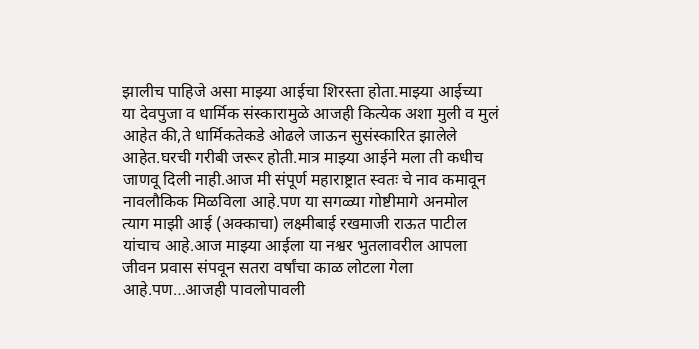झालीच पाहिजे असा माझ्या आईचा शिरस्ता होता.माझ्या आईच्या या देवपुजा व धार्मिक संस्कारामुळे आजही कित्येक अशा मुली व मुलं आहेत की,ते धार्मिकतेकडे ओढले जाऊन सुसंस्कारित झालेले आहेत.घरची गरीबी जरूर होती.मात्र माझ्या आईने मला ती कधीच जाणवू दिली नाही.आज मी संपूर्ण महाराष्ट्रात स्वतः चे नाव कमावून नावलौकिक मिळविला आहे.पण या सगळ्या गोष्टीमागे अनमोल त्याग माझी आई (अक्काचा) लक्ष्मीबाई रखमाजी राऊत पाटील यांचाच आहे.आज माझ्या आईला या नश्वर भुतलावरील आपला जीवन प्रवास संपवून सतरा वर्षांचा काळ लोटला गेला आहे.पण…आजही पावलोपावली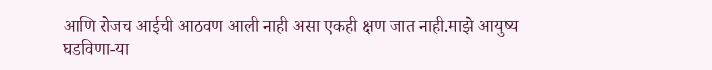आणि रोजच आईची आठवण आली नाही असा एकही क्षण जात नाही.माझे आयुष्य घडविणा-या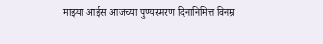माझ्या आईस आजच्या पुण्यस्मरण दिनानिमित्त विनम्र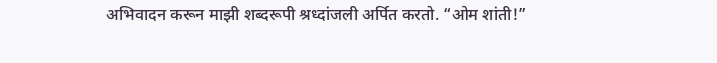अभिवादन करून माझी शब्दरूपी श्रध्दांजली अर्पित करतो. “ओम शांती!”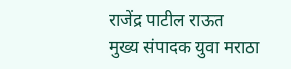राजेंद्र पाटील राऊत
मुख्य संपादक युवा मराठा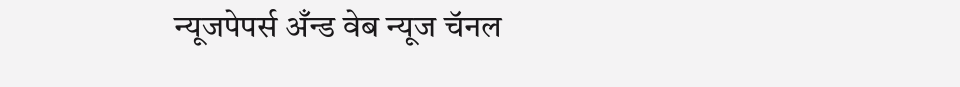न्यूजपेपर्स अँन्ड वेब न्यूज चॅनल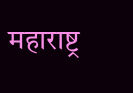महाराष्ट्र